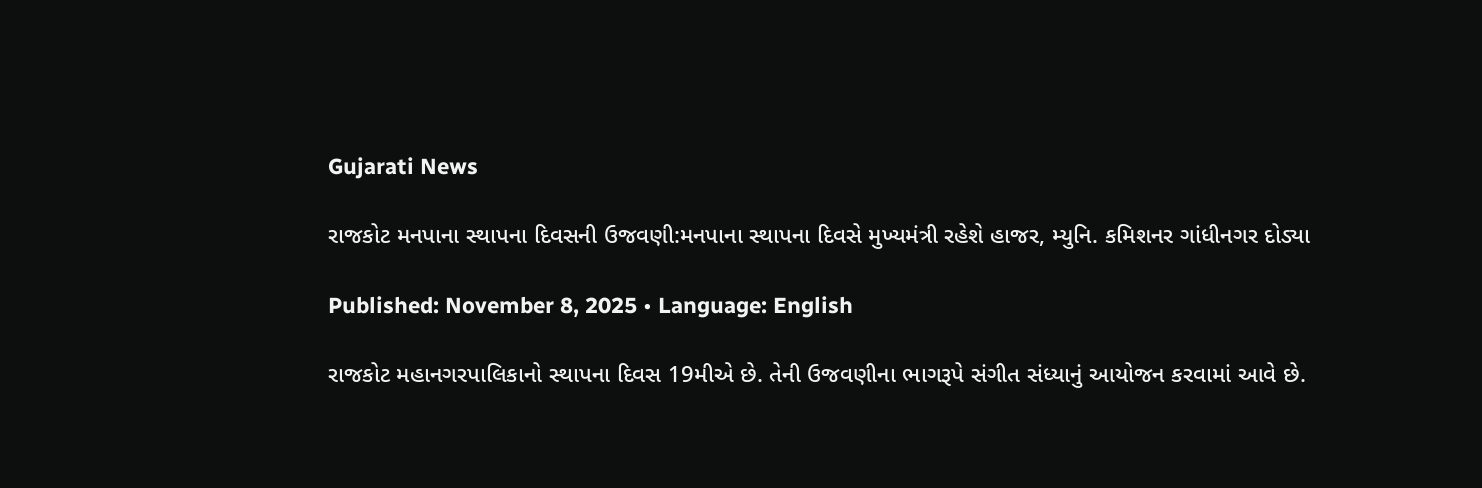Gujarati News

રાજકોટ મનપાના સ્થાપના દિવસની ઉજવણી:મનપાના સ્થાપના દિવસે મુખ્યમંત્રી રહેશે હાજર, મ્યુનિ. કમિશનર ગાંધીનગર દોડ્યા

Published: November 8, 2025 • Language: English

રાજકોટ મહાનગરપાલિકાનો સ્થાપના દિવસ 19મીએ છે. તેની ઉજવણીના ભાગરૂપે સંગીત સંધ્યાનું આયોજન કરવામાં આવે છે.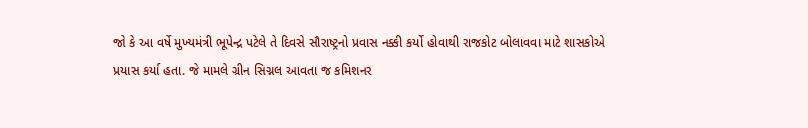જો કે આ વર્ષે મુખ્યમંત્રી ભૂપેન્દ્ર પટેલે તે દિવસે સૌરાષ્ટ્રનો પ્રવાસ નક્કી કર્યો હોવાથી રાજકોટ બોલાવવા માટે શાસકોએ પ્રયાસ કર્યા હતા. જે મામલે ગ્રીન સિગ્નલ આવતા જ કમિશનર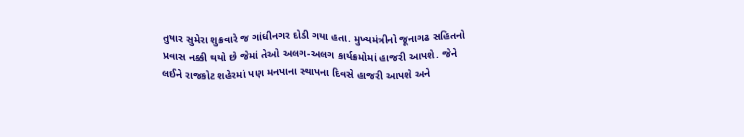તુષાર સુમેરા શુક્રવારે જ ગાંધીનગર દોડી ગયા હતા. મુખ્યમંત્રીનો જૂનાગઢ સહિતનો પ્રવાસ નક્કી થયો છે જેમાં તેઓ અલગ-અલગ કાર્યક્રમોમાં હાજરી આપશે. જેને લઈને રાજકોટ શહેરમાં પણ મનપાના સ્થાપના દિવસે હાજરી આપશે અને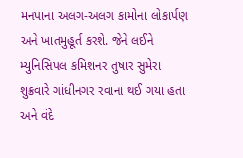મનપાના અલગ-અલગ કામોના લોકાર્પણ અને ખાતમુહૂર્ત કરશે. જેને લઈને મ્યુનિસિપલ કમિશનર તુષાર સુમેરા શુક્રવારે ગાંધીનગર રવાના થઈ ગયા હતા અને વંદે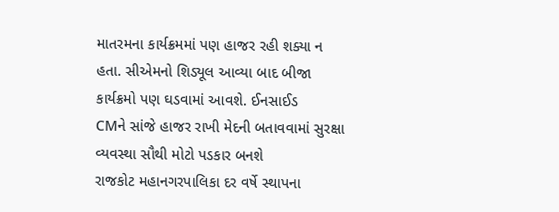માતરમના કાર્યક્રમમાં પણ હાજર રહી શક્યા ન હતા. સીએમનો શિડ્યૂલ આવ્યા બાદ બીજા કાર્યક્રમો પણ ઘડવામાં આવશે. ઈનસાઈડ
CMને સાંજે હાજર રાખી મેદની બતાવવામાં સુરક્ષા વ્યવસ્થા સૌથી મોટો પડકાર બનશે
રાજકોટ મહાનગરપાલિકા દર વર્ષે સ્થાપના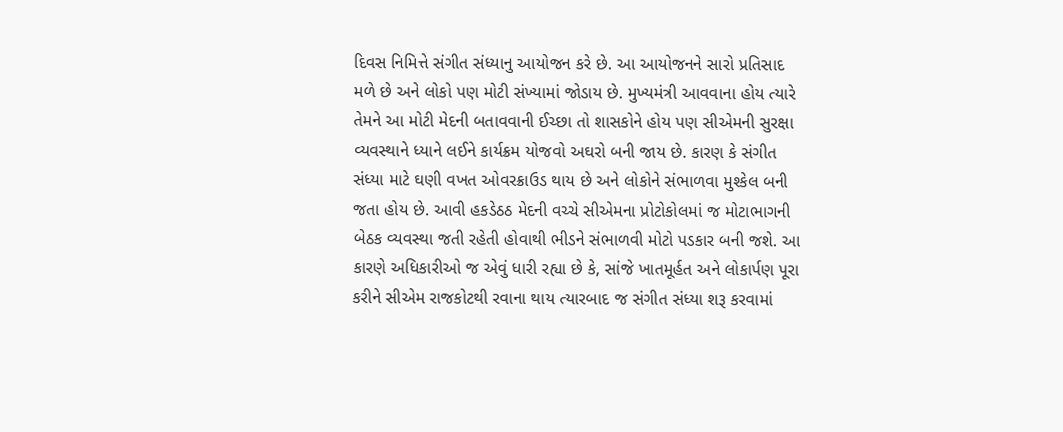દિવસ નિમિત્તે સંગીત સંધ્યાનુ આયોજન કરે છે. આ આયોજનને સારો પ્રતિસાદ મળે છે અને લોકો પણ મોટી સંખ્યામાં જોડાય છે. મુખ્યમંત્રી આવવાના હોય ત્યારે તેમને આ મોટી મેદની બતાવવાની ઈચ્છા તો શાસકોને હોય પણ સીએમની સુરક્ષા વ્યવસ્થાને ધ્યાને લઈને કાર્યક્રમ યોજવો અઘરો બની જાય છે. કારણ કે સંગીત સંધ્યા માટે ઘણી વખત ઓવરક્રાઉડ થાય છે અને લોકોને સંભાળવા મુશ્કેલ બની જતા હોય છે. આવી હકડેઠઠ મેદની વચ્ચે સીએમના પ્રોટોકોલમાં જ મોટાભાગની બેઠક વ્યવસ્થા જતી રહેતી હોવાથી ભીડને સંભાળવી મોટો પડકાર બની જશે. આ કારણે અધિકારીઓ જ એવું ધારી રહ્યા છે કે, સાંજે ખાતમૂર્હત અને લોકાર્પણ પૂરા કરીને સીએમ રાજકોટથી રવાના થાય ત્યારબાદ જ સંગીત સંધ્યા શરૂ કરવામાં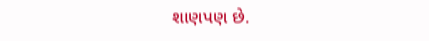શાણપણ છે.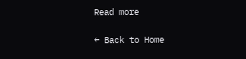Read more

← Back to Home